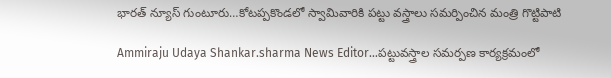భారత్ న్యూస్ గుంటూరు…కోటప్పకొండలో స్వామివారికి పట్టు వస్త్రాలు సమర్పించిన మంత్రి గొట్టిపాటి

Ammiraju Udaya Shankar.sharma News Editor…పట్టువస్త్రాల సమర్పణ కార్యక్రమంలో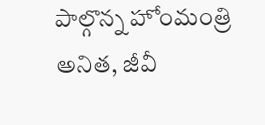పాల్గొన్న హోంమంత్రి అనిత, జీవీ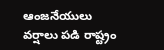ఆంజనేయులు
వర్షాలు పడి రాష్ట్రం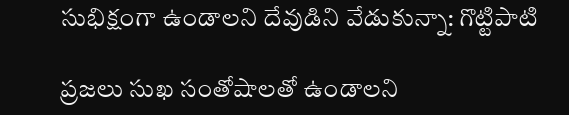సుభిక్షంగా ఉండాలని దేవుడిని వేడుకున్నా: గొట్టిపాటి

ప్రజలు సుఖ సంతోషాలతో ఉండాలని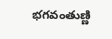భగవంతుణ్ణి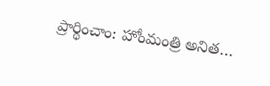ప్రార్థించాం: హోంమంత్రి అనిత…